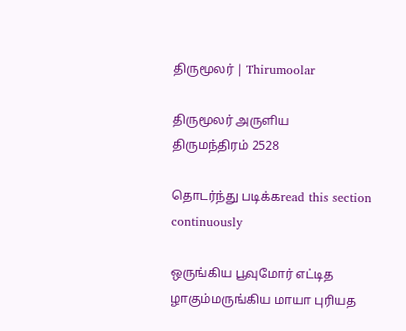திருமூலர் | Thirumoolar

திருமூலர் அருளிய
திருமந்திரம் 2528

தொடர்ந்து படிக்கread this section continuously

ஒருங்கிய பூவுமோர் எட்டித ழாகும்மருங்கிய மாயா புரியத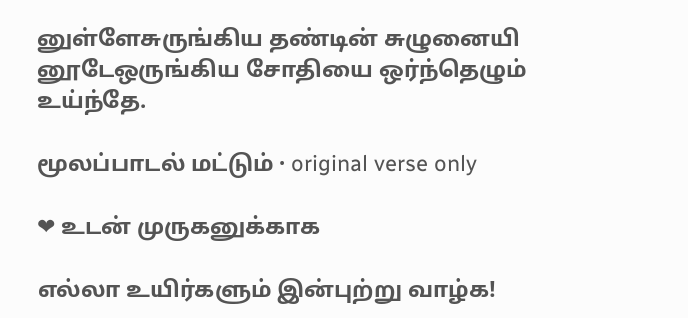னுள்ளேசுருங்கிய தண்டின் சுழுனையி னூடேஒருங்கிய சோதியை ஒர்ந்தெழும் உய்ந்தே.

மூலப்பாடல் மட்டும் · original verse only

❤ உடன் முருகனுக்காக

எல்லா உயிர்களும் இன்புற்று வாழ்க!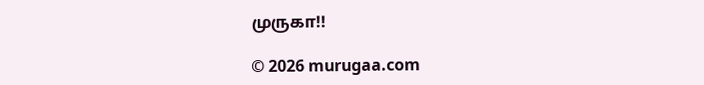முருகா!!

© 2026 murugaa.com